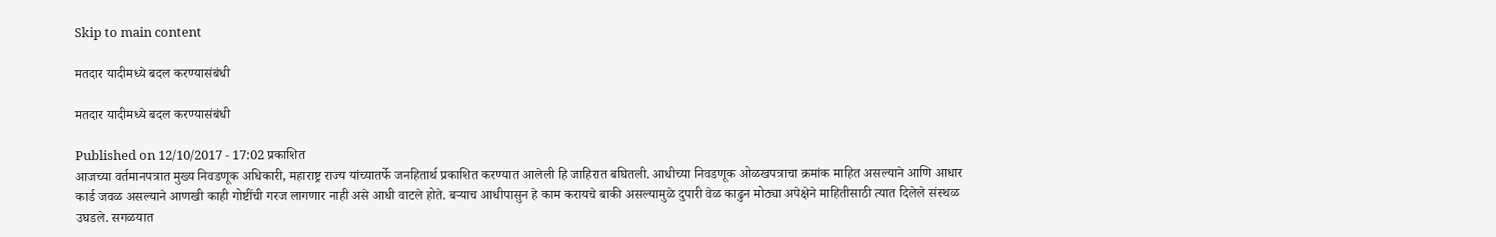Skip to main content

मतदार यादीमध्ये बदल करण्यासंबंधी

मतदार यादीमध्ये बदल करण्यासंबंधी

Published on 12/10/2017 - 17:02 प्रकाशित
आजच्या वर्तमानपत्रात मुख्य निवडणूक अधिकारी, महाराष्ट्र राज्य यांच्यातर्फे जनहितार्थ प्रकाशित करण्यात आलेली हि जाहिरात बघितली. आधीच्या निवडणूक ओळखपत्राचा क्रमांक माहित असल्याने आणि आधार कार्ड जवळ असल्याने आणखी काही गोष्टींची गरज लागणार नाही असे आधी वाटले होते. बऱ्याच आधीपासुन हे काम करायचे बाकी असल्यामुळे दुपारी वेळ काढुन मोठ्या अपेक्षेने माहितीसाठी त्यात दिलेले संस्थळ उघडले. सगळयात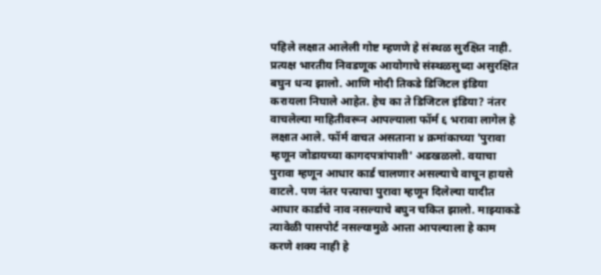पहिले लक्षात आलेली गोष्ट म्हणणे हे संस्थळ सुरक्षित नाही. प्रत्यक्ष भारतीय निवडणूक आयोगाचे संस्थळसुध्दा असुरक्षित बघुन धन्य झालो. आणि मोदी तिकडे डिजिटल इंडिया करायला निघाले आहेत. हेच का ते डिजिटल इंडिया? नंतर वाचलेल्या माहितीवरून आपल्याला फॉर्म ६ भरावा लागेल हे लक्षात आले. फॉर्म वाचत असताना ४ क्रमांकाच्या 'पुरावा म्हणून जोडायच्या कागदपत्रांपाशी' अडखळलो. वयाचा पुरावा म्हणून आधार कार्ड चालणार असल्याचे वाचून हायसे वाटले. पण नंतर पत्त्याचा पुरावा म्हणून दिलेल्या यादीत आधार कार्डाचे नाव नसल्याचे बघुन चकित झालो. माझ्याकडे त्यावेळी पासपोर्ट नसल्यामुळे आत्ता आपल्याला हे काम करणे शक्य नाही हे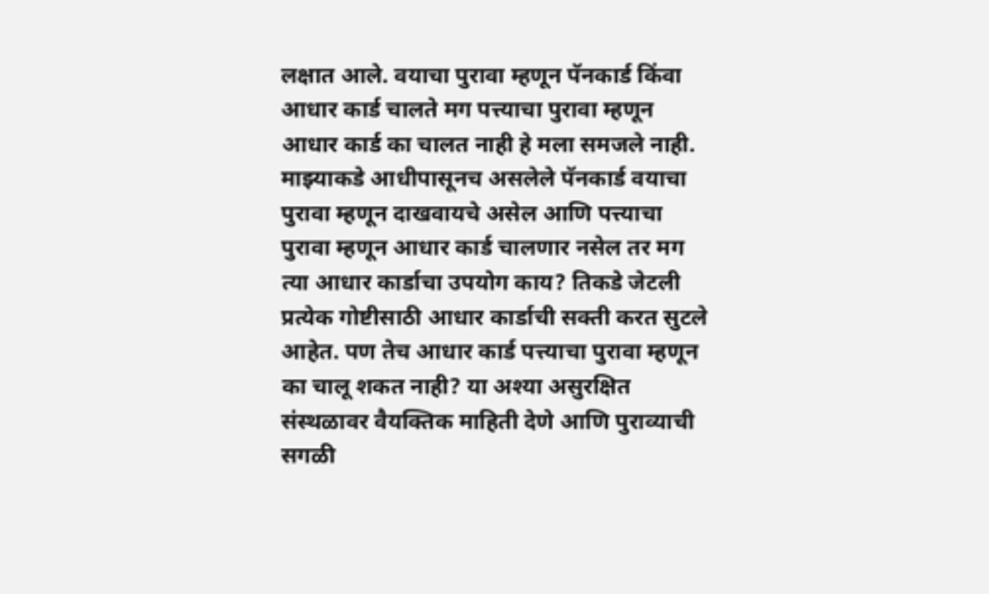लक्षात आले. वयाचा पुरावा म्हणून पॅनकार्ड किंवा आधार कार्ड चालते मग पत्त्याचा पुरावा म्हणून आधार कार्ड का चालत नाही हे मला समजले नाही. माझ्याकडे आधीपासूनच असलेले पॅनकार्ड वयाचा पुरावा म्हणून दाखवायचे असेल आणि पत्त्याचा पुरावा म्हणून आधार कार्ड चालणार नसेल तर मग त्या आधार कार्डाचा उपयोग काय? तिकडे जेटली प्रत्येक गोष्टीसाठी आधार कार्डाची सक्ती करत सुटले आहेत. पण तेच आधार कार्ड पत्त्याचा पुरावा म्हणून का चालू शकत नाही? या अश्या असुरक्षित संस्थळावर वैयक्तिक माहिती देणे आणि पुराव्याची सगळी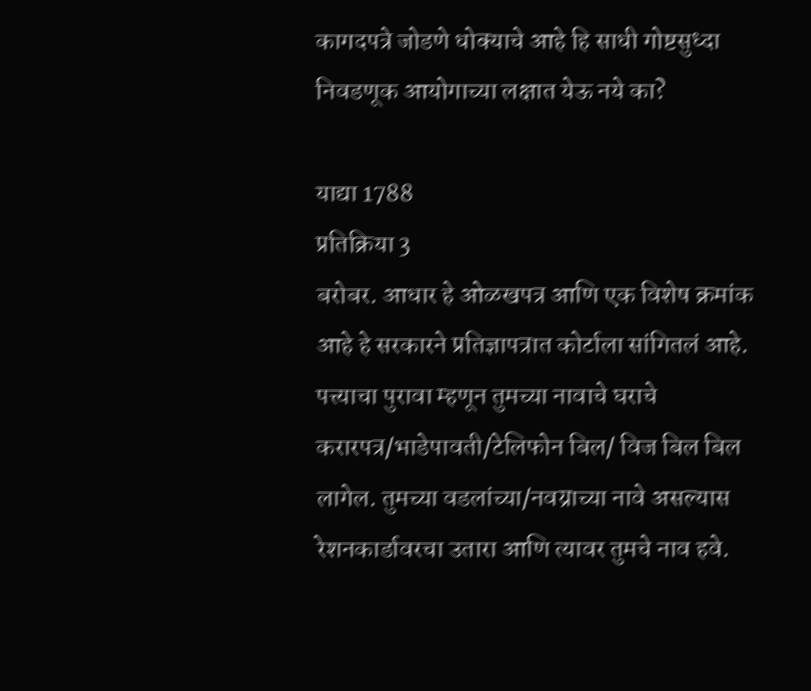कागदपत्रे जोडणे धोक्याचे आहे हि साधी गोष्टसुध्दा निवडणूक आयोगाच्या लक्षात येऊ नये का?

याद्या 1788
प्रतिक्रिया 3
बरोबर. आधार हे ओळखपत्र आणि एक विशेष क्रमांक आहे हे सरकारने प्रतिज्ञापत्रात कोर्टाला सांगितलं आहे. पत्त्याचा पुरावा म्हणून तुमच्या नावाचे घराचे करारपत्र/भाडेपावती/टेलिफोन बिल/ विज बिल बिल लागेल. तुमच्या वडलांच्या/नवय्राच्या नावे असल्यास रेशनकार्डावरचा उतारा आणि त्यावर तुमचे नाव हवे.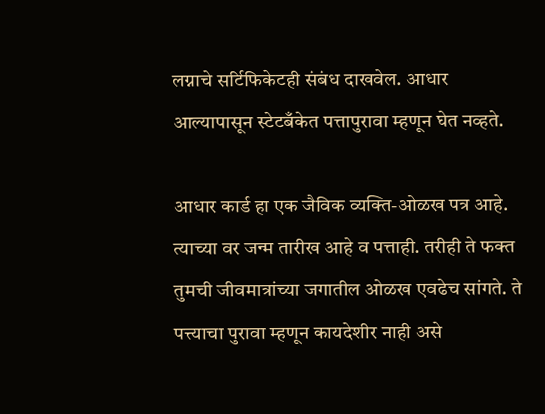लग्नाचे सर्टिफिकेटही संबंध दाखवेल. आधार आल्यापासून स्टेटबँकेत पत्तापुरावा म्हणून घेत नव्हते.

आधार कार्ड हा एक जैविक व्यक्ति-ओळख पत्र आहे. त्याच्या वर जन्म तारीख आहे व पत्ताही. तरीही ते फक्त तुमची जीवमात्रांच्या जगातील ओळख एवढेच सांगते. ते पत्त्याचा पुरावा म्हणून कायदेशीर नाही असे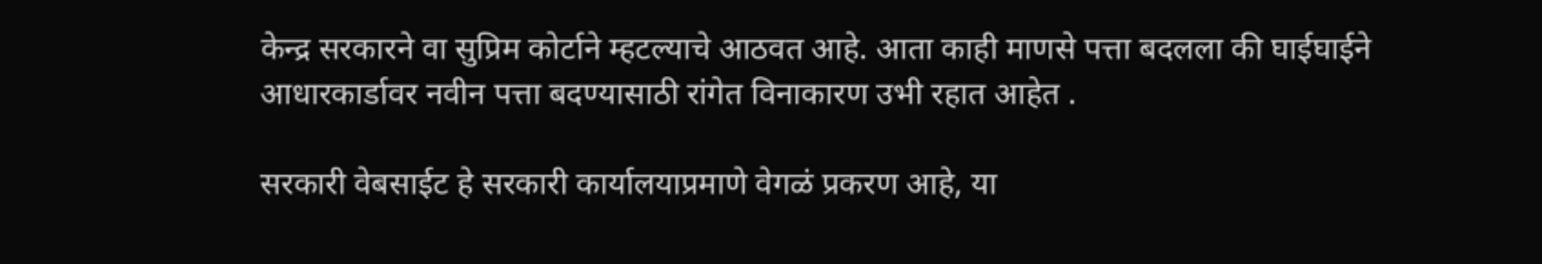केन्द्र सरकारने वा सुप्रिम कोर्टाने म्हटल्याचे आठवत आहे. आता काही माणसे पत्ता बदलला की घाईघाईने आधारकार्डावर नवीन पत्ता बदण्यासाठी रांगेत विनाकारण उभी रहात आहेत .

सरकारी वेबसाईट हे सरकारी कार्यालयाप्रमाणे वेगळं प्रकरण आहे, या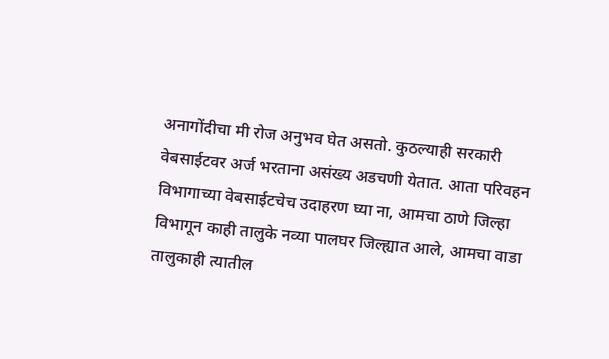अनागोंदीचा मी रोज अनुभव घेत असतो. कुठल्याही सरकारी वेबसाईटवर अर्ज भरताना असंख्य अडचणी येतात. आता परिवहन विभागाच्या वेबसाईटचेच उदाहरण घ्या ना, आमचा ठाणे जिल्हा विभागून काही तालुके नव्या पालघर जिल्ह्यात आले, आमचा वाडा तालुकाही त्यातील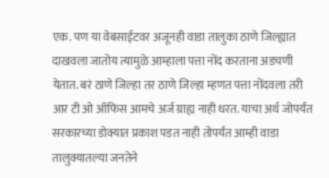एक. पण या वेबसाईटवर अजूनही वाडा तालुका ठाणे जिल्ह्यात दाखवला जातोय त्यामुळे आम्हाला पत्ता नोंद करताना अडचणी येतात. बरं ठाणे जिल्हा तर ठाणे जिल्हा म्हणत पत्ता नोंदवला तरी आर टी ओ ऑफिस आमचे अर्ज ग्राह्य नाही धरत. याचा अर्थ जोपर्यंत सरकारच्या डोक्यात प्रकाश पडत नाही तोपर्यंत आम्ही वाडा तालुक्यातल्या जनतेने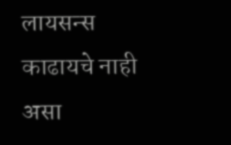लायसन्स काढायचे नाही असा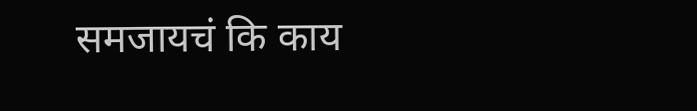समजायचं कि काय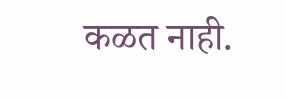कळत नाही.